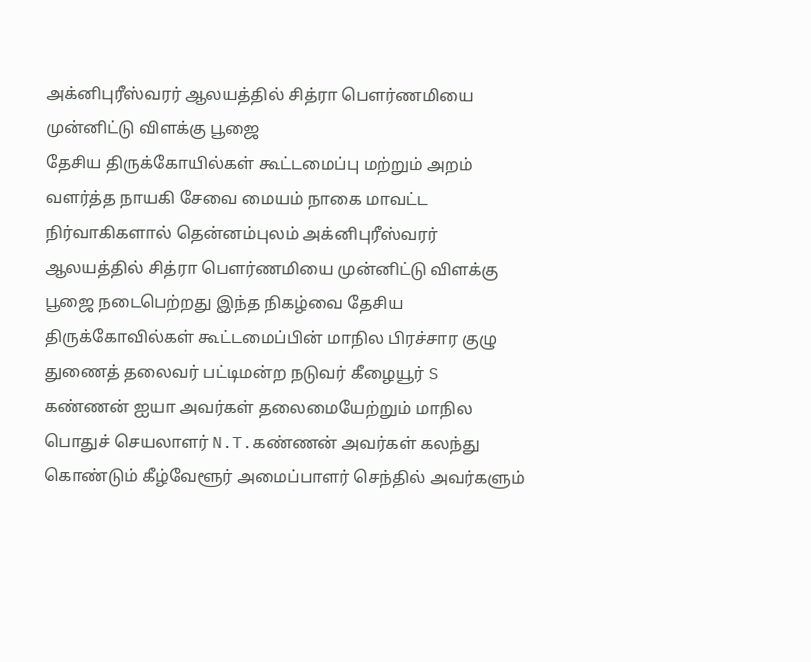அக்னிபுரீஸ்வரர் ஆலயத்தில் சித்ரா பௌர்ணமியை முன்னிட்டு விளக்கு பூஜை
தேசிய திருக்கோயில்கள் கூட்டமைப்பு மற்றும் அறம் வளர்த்த நாயகி சேவை மையம் நாகை மாவட்ட நிர்வாகிகளால் தென்னம்புலம் அக்னிபுரீஸ்வரர் ஆலயத்தில் சித்ரா பௌர்ணமியை முன்னிட்டு விளக்கு பூஜை நடைபெற்றது இந்த நிகழ்வை தேசிய திருக்கோவில்கள் கூட்டமைப்பின் மாநில பிரச்சார குழு துணைத் தலைவர் பட்டிமன்ற நடுவர் கீழையூர் S கண்ணன் ஐயா அவர்கள் தலைமையேற்றும் மாநில பொதுச் செயலாளர் N.T.கண்ணன் அவர்கள் கலந்து கொண்டும் கீழ்வேளூர் அமைப்பாளர் செந்தில் அவர்களும்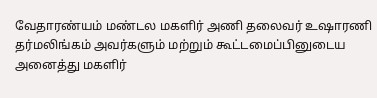வேதாரண்யம் மண்டல மகளிர் அணி தலைவர் உஷாரணி தர்மலிங்கம் அவர்களும் மற்றும் கூட்டமைப்பினுடைய அனைத்து மகளிர்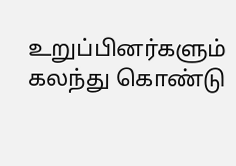உறுப்பினர்களும் கலந்து கொண்டு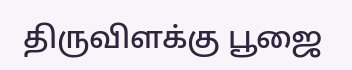திருவிளக்கு பூஜை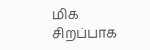மிக சிறப்பாக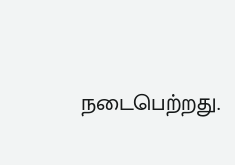நடைபெற்றது.